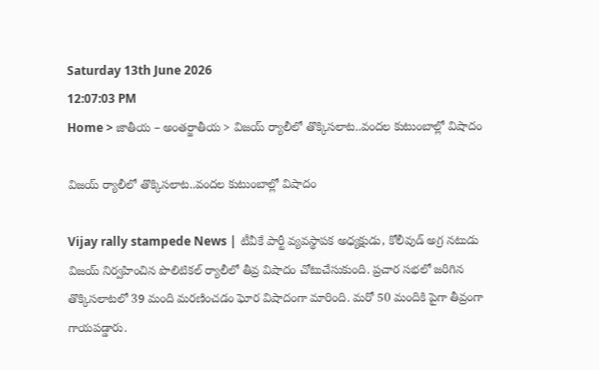Saturday 13th June 2026
12:07:03 PM
Home > జాతీయ – అంతర్జాతీయ > విజయ్ ర్యాలీలో తొక్కిసలాట..వందల కుటుంబాల్లో విషాదం

విజయ్ ర్యాలీలో తొక్కిసలాట..వందల కుటుంబాల్లో విషాదం

Vijay rally stampede News | టీవీకే పార్టీ వ్యవస్థాపక అధ్యక్షుడు, కోలీవుడ్ అగ్ర నటుడు విజయ్ నిర్వహించిన పొలిటికల్ ర్యాలీలో తీవ్ర విషాదం చోటుచేసుకుంది. ప్రచార సభలో జరిగిన తొక్కిసలాటలో 39 మంది మరణించడం ఘోర విషాదంగా మారింది. మరో 50 మందికి పైగా తీవ్రంగా గాయపడ్డారు.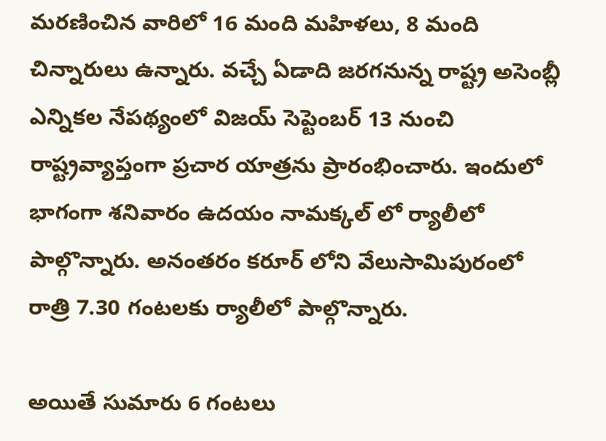మరణించిన వారిలో 16 మంది మహిళలు, 8 మంది చిన్నారులు ఉన్నారు. వచ్చే ఏడాది జరగనున్న రాష్ట్ర అసెంబ్లీ ఎన్నికల నేపథ్యంలో విజయ్ సెప్టెంబర్ 13 నుంచి రాష్ట్రవ్యాప్తంగా ప్రచార యాత్రను ప్రారంభించారు. ఇందులో భాగంగా శనివారం ఉదయం నామక్కల్ లో ర్యాలీలో పాల్గొన్నారు. అనంతరం కరూర్ లోని వేలుసామిపురంలో రాత్రి 7.30 గంటలకు ర్యాలీలో పాల్గొన్నారు.

అయితే సుమారు 6 గంటలు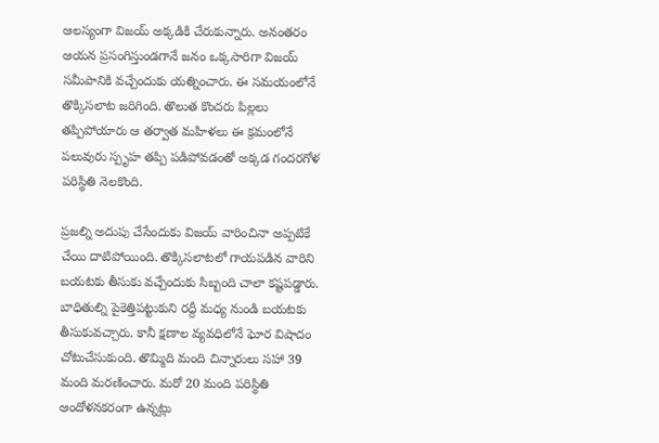ఆలస్యంగా విజయ్ అక్కడికి చేరుకున్నారు. అనంతరం ఆయన ప్రసంగిస్తుండగానే జనం ఒక్కసారిగా విజయ్ సమీపానికి వచ్చేందుకు యత్నించారు. ఈ సమయంలోనే తొక్కిసలాట జరిగింది. తొలుత కొందరు పిల్లలు తప్పిపోయారు ఆ తర్వాత మహిళలు ఈ క్రమంలోనే పలువురు స్పృహ తప్పి పడిపోవడంతో అక్కడ గందరగోళ పరిస్థితి నెలకొంది.

ప్రజల్ని అదుపు చేసేందుకు విజయ్ వారించినా అప్పటికే చేయి దాటిపోయింది. తొక్కిసలాటలో గాయపడిన వారిని బయటకు తీసుకు వచ్చేందుకు సిబ్బంది చాలా కష్టపడ్డారు. బాధితుల్ని పైకెత్తిపట్టుకుని రద్దీ మధ్య నుండి బయటకు తీసుకువచ్చారు. కానీ క్షణాల వ్యవధిలోనే ఘోర విషాదం చోటుచేసుకుంది. తొమ్మిది మంది చిన్నారులు సహా 39 మంది మరణించారు. మరో 20 మంది పరిస్థితి ఆందోళనకరంగా ఉన్నట్లు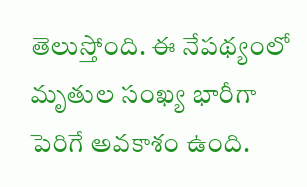తెలుస్తోంది. ఈ నేపథ్యంలో మృతుల సంఖ్య భారీగా పెరిగే అవకాశం ఉంది.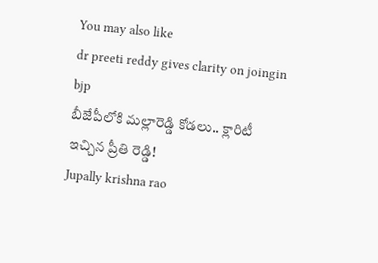You may also like
dr preeti reddy gives clarity on joingin bjp
బీజేపీలోకి మల్లారెడ్డి కోడలు.. క్లారిటీ ఇచ్చిన ప్రీతి రెడ్డి!
Jupally krishna rao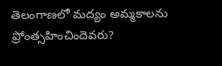తెలంగాణలో మ‌ద్యం అమ్మ‌కాల‌ను ప్రోంత్స‌హించిందెవ‌రు?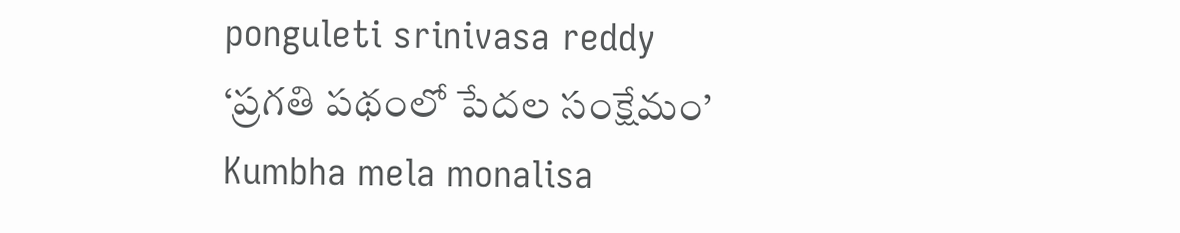ponguleti srinivasa reddy
‘ప్రగతి పథంలో పేదల సంక్షేమం’
Kumbha mela monalisa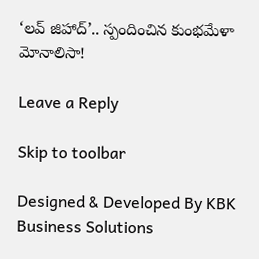‘లవ్ జిహాద్’.. స్పందించిన కుంభమేళా మోనాలిసా!

Leave a Reply

Skip to toolbar

Designed & Developed By KBK Business Solutions